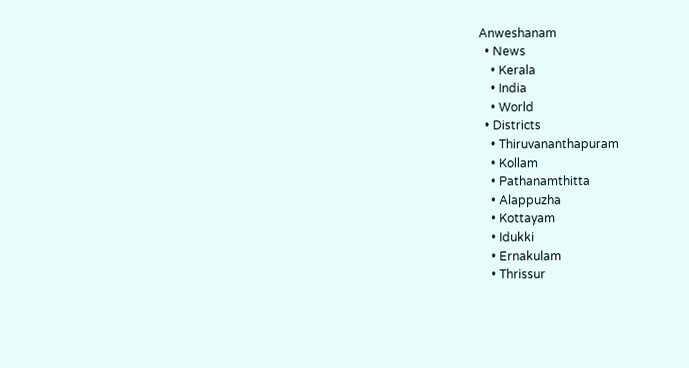Anweshanam
  • News
    • Kerala
    • India
    • World
  • Districts
    • Thiruvananthapuram
    • Kollam
    • Pathanamthitta
    • Alappuzha
    • Kottayam
    • Idukki
    • Ernakulam
    • Thrissur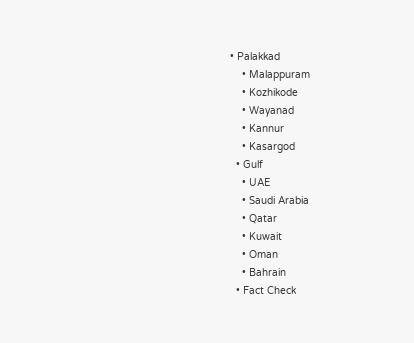• Palakkad
    • Malappuram
    • Kozhikode
    • Wayanad
    • Kannur
    • Kasargod
  • Gulf
    • UAE
    • Saudi Arabia
    • Qatar
    • Kuwait
    • Oman
    • Bahrain
  • Fact Check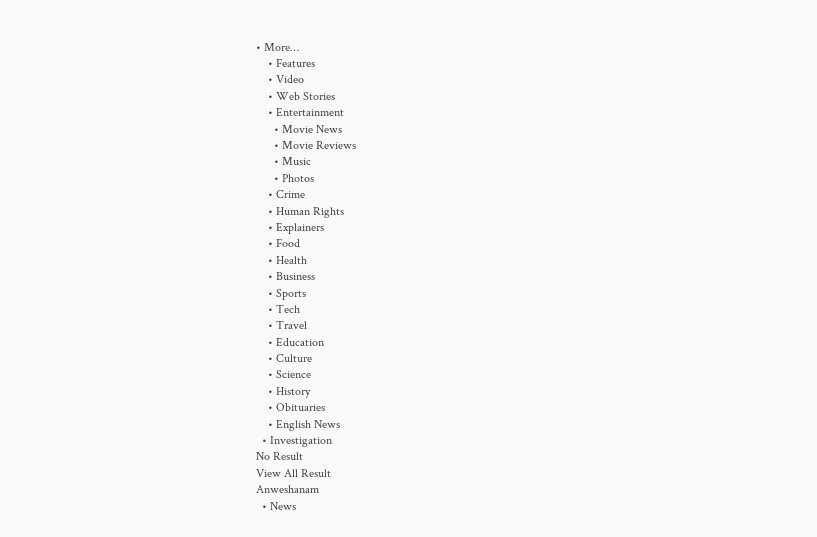• More…
    • Features
    • Video
    • Web Stories
    • Entertainment
      • Movie News
      • Movie Reviews
      • Music
      • Photos
    • Crime
    • Human Rights
    • Explainers
    • Food
    • Health
    • Business
    • Sports
    • Tech
    • Travel
    • Education
    • Culture
    • Science
    • History
    • Obituaries
    • English News
  • Investigation
No Result
View All Result
Anweshanam
  • News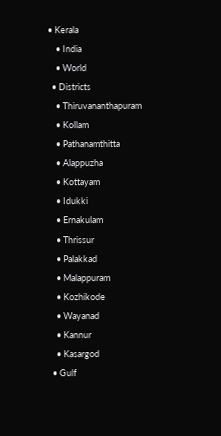• Kerala
    • India
    • World
  • Districts
    • Thiruvananthapuram
    • Kollam
    • Pathanamthitta
    • Alappuzha
    • Kottayam
    • Idukki
    • Ernakulam
    • Thrissur
    • Palakkad
    • Malappuram
    • Kozhikode
    • Wayanad
    • Kannur
    • Kasargod
  • Gulf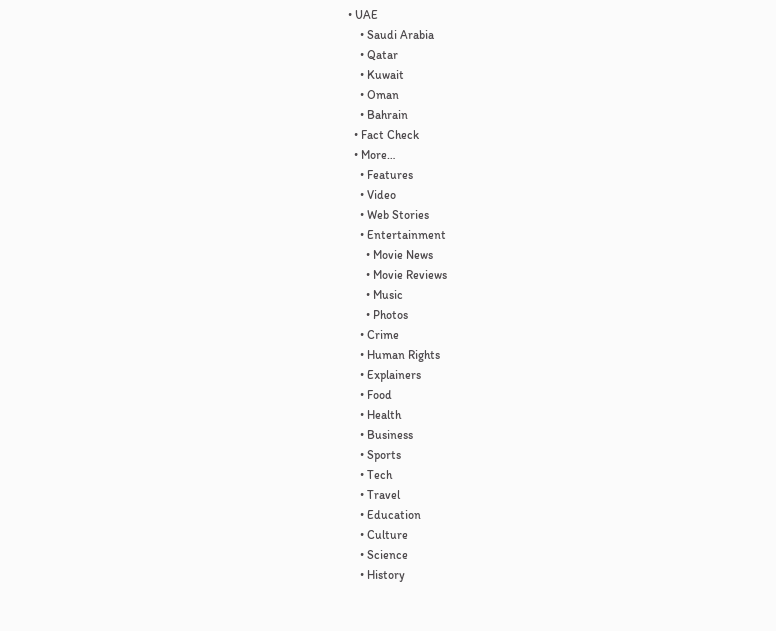• UAE
    • Saudi Arabia
    • Qatar
    • Kuwait
    • Oman
    • Bahrain
  • Fact Check
  • More…
    • Features
    • Video
    • Web Stories
    • Entertainment
      • Movie News
      • Movie Reviews
      • Music
      • Photos
    • Crime
    • Human Rights
    • Explainers
    • Food
    • Health
    • Business
    • Sports
    • Tech
    • Travel
    • Education
    • Culture
    • Science
    • History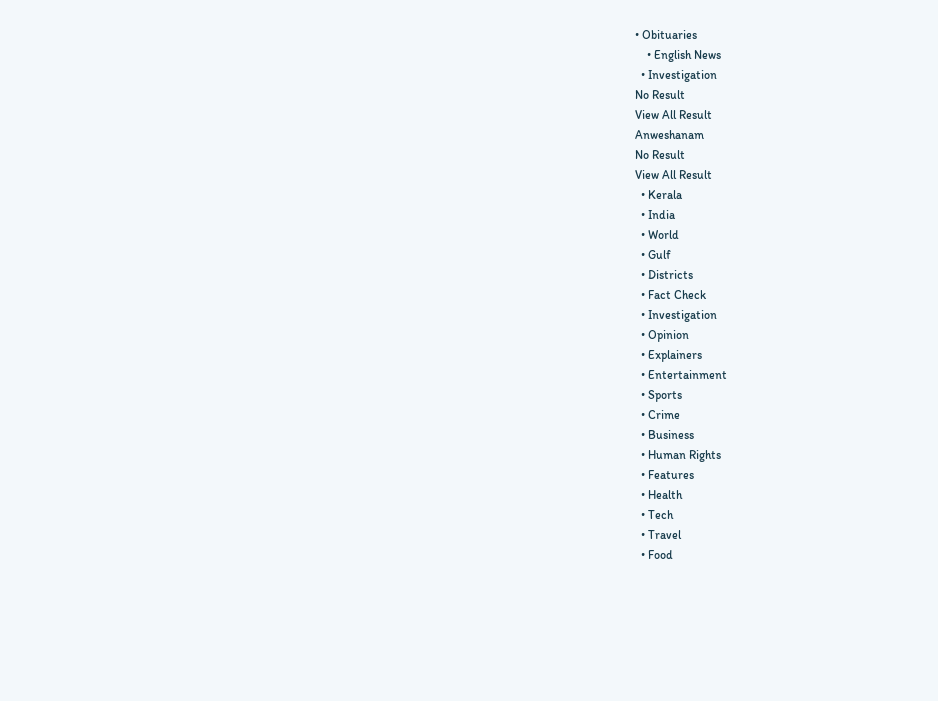• Obituaries
    • English News
  • Investigation
No Result
View All Result
Anweshanam
No Result
View All Result
  • Kerala
  • India
  • World
  • Gulf
  • Districts
  • Fact Check
  • Investigation
  • Opinion
  • Explainers
  • Entertainment
  • Sports
  • Crime
  • Business
  • Human Rights
  • Features
  • Health
  • Tech
  • Travel
  • Food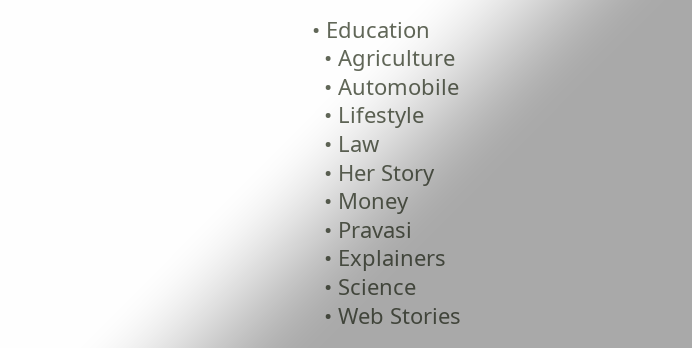• Education
  • Agriculture
  • Automobile
  • Lifestyle
  • Law
  • Her Story
  • Money
  • Pravasi
  • Explainers
  • Science
  • Web Stories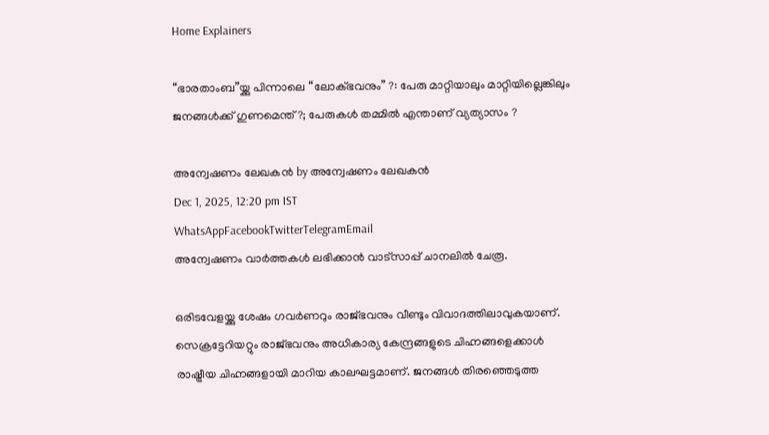Home Explainers

“ഭാരതാംബ”യ്ക്കു പിന്നാലെ “ലോക്ഭവനും” ?: പേരു മാറ്റിയാലും മാറ്റിയില്ലെങ്കിലും ജനങ്ങള്‍ക്ക് ഗുണമെന്ത് ?; പേരുകള്‍ തമ്മില്‍ എന്താണ് വ്യത്യാസം ?

അന്വേഷണം ലേഖകൻ by അന്വേഷണം ലേഖകൻ
Dec 1, 2025, 12:20 pm IST
WhatsAppFacebookTwitterTelegramEmail
അന്വേഷണം വാർത്തകൾ ലഭിക്കാന്‍ വാട്സാപ്പ് ചാനലില്‍ ചേരൂ.

ഒരിടവേളയ്ക്കു ശേഷം ഗവര്‍ണറും രാജ്ഭവനും വീണ്ടും വിവാദത്തിലാവുകയാണ്. സെക്രട്ടേറിയറ്റും രാജ്ഭവനും അധികാര്യ കേന്ദ്രങ്ങളുടെ ചിഹ്നങ്ങളെക്കാള്‍ രാഷ്ട്രീയ ചിഹ്നങ്ങളായി മാറിയ കാലഘട്ടമാണ്. ജനങ്ങള്‍ തിരഞ്ഞെടുത്ത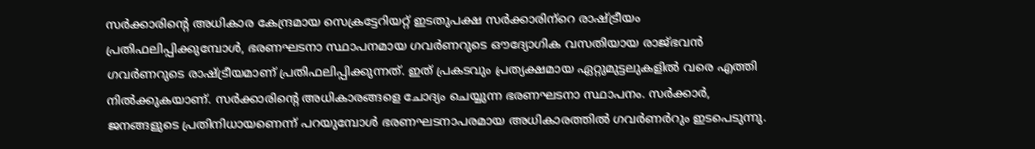സര്‍ക്കാരിന്റെ അധികാര കേന്ദ്രമായ സെക്രട്ടേറിയറ്റ് ഇടതുപക്ഷ സര്‍ക്കാരിന്‌റെ രാഷ്ട്രീയം പ്രതിഫലിപ്പിക്കുമ്പോള്‍, ഭരണഘടനാ സ്ഥാപനമായ ഗവര്‍ണറുടെ ഔദ്യോഗിക വസതിയായ രാജ്ഭവന്‍ ഗവര്‍ണറുടെ രാഷ്ട്രീയമാണ് പ്രതിഫലിപ്പിക്കുന്നത്. ഇത് പ്രകടവും പ്രത്യക്ഷമായ ഏറ്റുമുട്ടലുകളില്‍ വരെ എത്തി നില്‍ക്കുകയാണ്. സര്‍ക്കാരിന്റെ അധികാരങ്ങളെ ചോദ്യം ചെയ്യുന്ന ഭരണഘടനാ സ്ഥാപനം. സര്‍ക്കാര്‍, ജനങ്ങളുടെ പ്രതിനിധായണെന്ന് പറയുമ്പോള്‍ ഭരണഘടനാപരമായ അധികാരത്തില്‍ ഗവര്‍ണര്‍റും ഇടപെടുന്നു.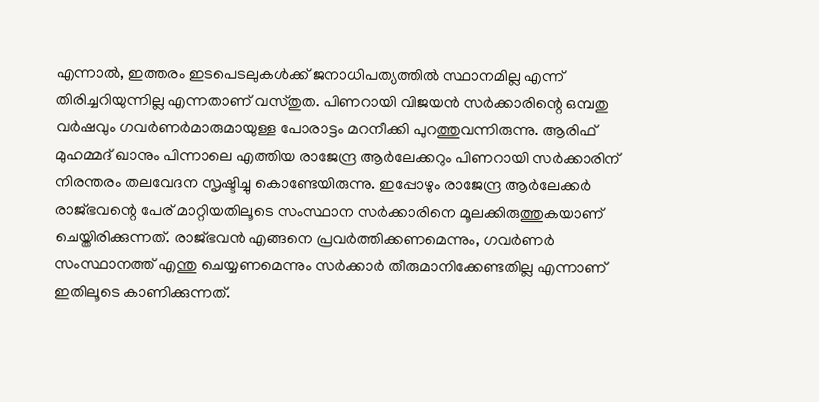എന്നാല്‍, ഇത്തരം ഇടപെടലുകള്‍ക്ക് ജനാധിപത്യത്തില്‍ സ്ഥാനമില്ല എന്ന് തിരിച്ചറിയുന്നില്ല എന്നതാണ് വസ്തുത. പിണറായി വിജയന്‍ സര്‍ക്കാരിന്റെ ഒമ്പതു വര്‍ഷവും ഗവര്‍ണര്‍മാരുമായുള്ള പോരാട്ടം മറനീക്കി പുറത്തുവന്നിരുന്നു. ആരിഫ് മുഹമ്മദ് ഖാനും പിന്നാലെ എത്തിയ രാജേന്ദ്ര ആര്‍ലേക്കറും പിണറായി സര്‍ക്കാരിന് നിരന്തരം തലവേദന സൃഷ്ടിച്ചു കൊണ്ടേയിരുന്നു. ഇപ്പോഴും രാജേന്ദ്ര ആര്‍ലേക്കര്‍ രാജ്ഭവന്റെ പേര് മാറ്റിയതിലൂടെ സംസ്ഥാന സര്‍ക്കാരിനെ മൂലക്കിരുത്തുകയാണ് ചെയ്തിരിക്കുന്നത്. രാജ്ഭവന്‍ എങ്ങനെ പ്രവര്‍ത്തിക്കണമെന്നും, ഗവര്‍ണര്‍ സംസ്ഥാനത്ത് എന്തു ചെയ്യണമെന്നും സര്‍ക്കാര്‍ തീരുമാനിക്കേണ്ടതില്ല എന്നാണ് ഇതിലൂടെ കാണിക്കുന്നത്.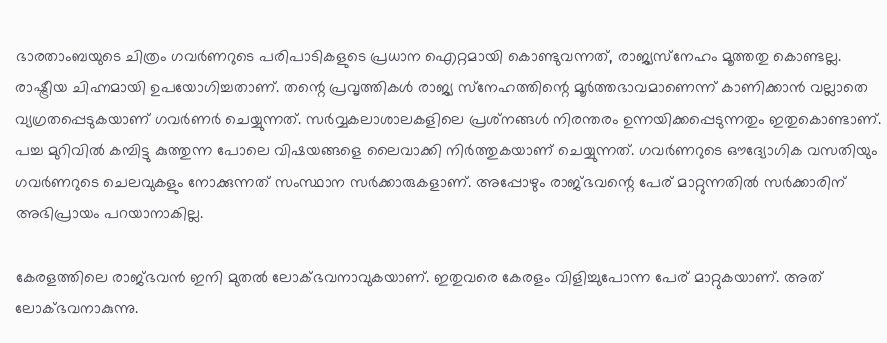ഭാരതാംബയുടെ ചിത്രം ഗവര്‍ണറുടെ പരിപാടികളുടെ പ്രധാന ഐറ്റമായി കൊണ്ടുവന്നത്, രാജ്യസ്‌നേഹം മൂത്തതു കൊണ്ടല്ല. രാഷ്ട്രീയ ചിഹ്നമായി ഉപയോഗിച്ചതാണ്. തന്റെ പ്രവൃത്തികള്‍ രാജ്യ സ്‌നേഹത്തിന്റെ മൂര്‍ത്തഭാവമാണെന്ന് കാണിക്കാന്‍ വല്ലാതെ വ്യഗ്രതപ്പെടുകയാണ് ഗവര്‍ണര്‍ ചെയ്യുന്നത്. സര്‍വ്വകലാശാലകളിലെ പ്രശ്‌നങ്ങള്‍ നിരന്തരം ഉന്നയിക്കപ്പെടുന്നതും ഇതുകൊണ്ടാണ്. പച്ച മുറിവില്‍ കമ്പിട്ടു കുത്തുന്ന പോലെ വിഷയങ്ങളെ ലൈവാക്കി നിര്‍ത്തുകയാണ് ചെയ്യുന്നത്. ഗവര്‍ണറുടെ ഔദ്യോഗിക വസതിയും ഗവര്‍ണറുടെ ചെലവുകളും നോക്കുന്നത് സംസ്ഥാന സര്‍ക്കാരുകളാണ്. അപ്പോഴും രാജ്ഭവന്റെ പേര് മാറ്റുന്നതില്‍ സര്‍ക്കാരിന് അഭിപ്രായം പറയാനാകില്ല.

കേരളത്തിലെ രാജ്ഭവന്‍ ഇനി മുതല്‍ ലോക്ഭവനാവുകയാണ്. ഇതുവരെ കേരളം വിളിച്ചുപോന്ന പേര് മാറ്റുകയാണ്. അത് ലോക്ഭവനാകുന്നു.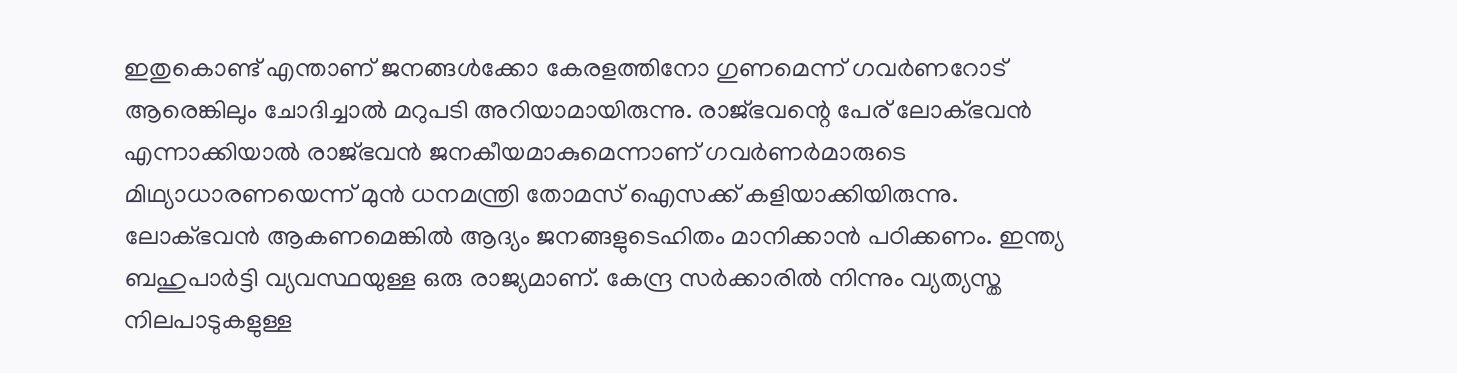ഇതുകൊണ്ട് എന്താണ് ജനങ്ങള്‍ക്കോ കേരളത്തിനോ ഗുണമെന്ന് ഗവര്‍ണറോട് ആരെങ്കിലും ചോദിച്ചാല്‍ മറുപടി അറിയാമായിരുന്നു. രാജ്ഭവന്റെ പേര് ലോക്ഭവന്‍ എന്നാക്കിയാല്‍ രാജ്ഭവന്‍ ജനകീയമാകുമെന്നാണ് ഗവര്‍ണര്‍മാരുടെ മിഥ്യാധാരണയെന്ന് മുന്‍ ധനമന്ത്രി തോമസ് ഐസക്ക് കളിയാക്കിയിരുന്നു. ലോക്ഭവന്‍ ആകണമെങ്കില്‍ ആദ്യം ജനങ്ങളുടെഹിതം മാനിക്കാന്‍ പഠിക്കണം. ഇന്ത്യ ബഹുപാര്‍ട്ടി വ്യവസ്ഥയുള്ള ഒരു രാജ്യമാണ്. കേന്ദ്ര സര്‍ക്കാരില്‍ നിന്നും വ്യത്യസ്ത നിലപാടുകളുള്ള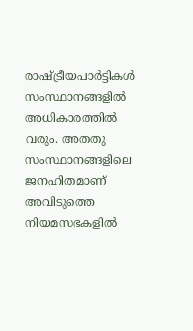രാഷ്ട്രീയപാര്‍ട്ടികള്‍ സംസ്ഥാനങ്ങളില്‍ അധികാരത്തില്‍ വരും. അതതു സംസ്ഥാനങ്ങളിലെ ജനഹിതമാണ് അവിടുത്തെ നിയമസഭകളില്‍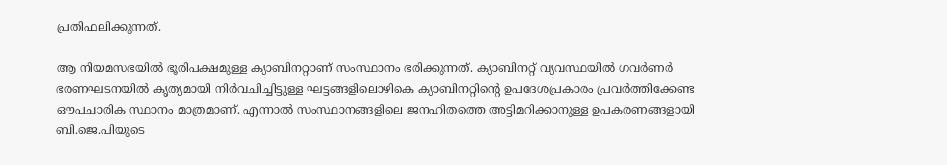പ്രതിഫലിക്കുന്നത്.

ആ നിയമസഭയില്‍ ഭൂരിപക്ഷമുള്ള ക്യാബിനറ്റാണ് സംസ്ഥാനം ഭരിക്കുന്നത്. ക്യാബിനറ്റ് വ്യവസ്ഥയില്‍ ഗവര്‍ണര്‍ ഭരണഘടനയില്‍ കൃത്യമായി നിര്‍വചിച്ചിട്ടുള്ള ഘട്ടങ്ങളിലൊഴികെ ക്യാബിനറ്റിന്റെ ഉപദേശപ്രകാരം പ്രവര്‍ത്തിക്കേണ്ട ഔപചാരിക സ്ഥാനം മാത്രമാണ്. എന്നാല്‍ സംസ്ഥാനങ്ങളിലെ ജനഹിതത്തെ അട്ടിമറിക്കാനുള്ള ഉപകരണങ്ങളായി ബി.ജെ.പിയുടെ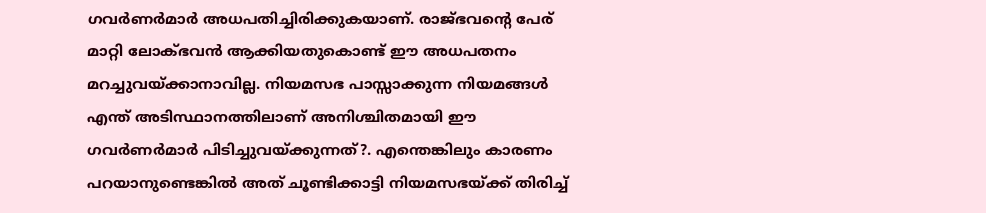ഗവര്‍ണര്‍മാര്‍ അധപതിച്ചിരിക്കുകയാണ്. രാജ്ഭവന്റെ പേര് മാറ്റി ലോക്ഭവന്‍ ആക്കിയതുകൊണ്ട് ഈ അധപതനം മറച്ചുവയ്ക്കാനാവില്ല. നിയമസഭ പാസ്സാക്കുന്ന നിയമങ്ങള്‍ എന്ത് അടിസ്ഥാനത്തിലാണ് അനിശ്ചിതമായി ഈ ഗവര്‍ണര്‍മാര്‍ പിടിച്ചുവയ്ക്കുന്നത്?. എന്തെങ്കിലും കാരണം പറയാനുണ്ടെങ്കില്‍ അത് ചൂണ്ടിക്കാട്ടി നിയമസഭയ്ക്ക് തിരിച്ച്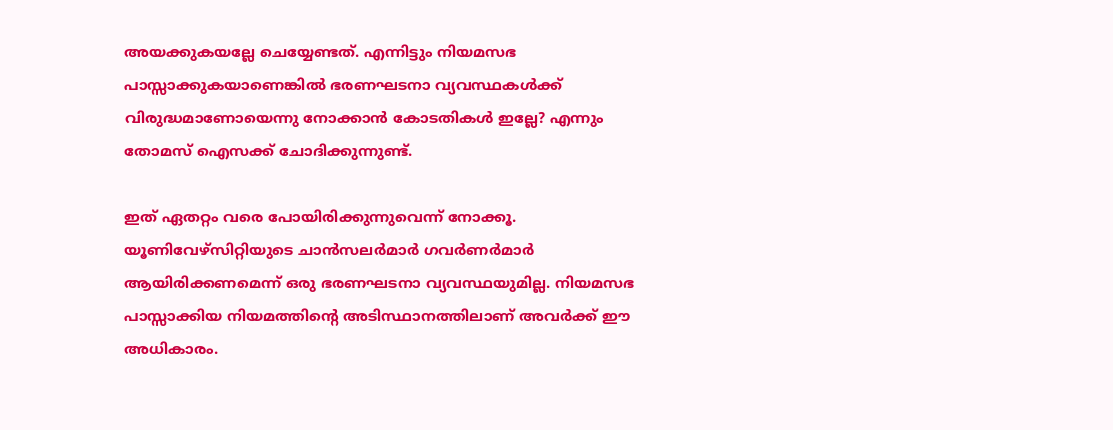അയക്കുകയല്ലേ ചെയ്യേണ്ടത്. എന്നിട്ടും നിയമസഭ പാസ്സാക്കുകയാണെങ്കില്‍ ഭരണഘടനാ വ്യവസ്ഥകള്‍ക്ക് വിരുദ്ധമാണോയെന്നു നോക്കാന്‍ കോടതികള്‍ ഇല്ലേ? എന്നും തോമസ് ഐസക്ക് ചോദിക്കുന്നുണ്ട്.

ഇത് ഏതറ്റം വരെ പോയിരിക്കുന്നുവെന്ന് നോക്കൂ. യൂണിവേഴ്‌സിറ്റിയുടെ ചാന്‍സലര്‍മാര്‍ ഗവര്‍ണര്‍മാര്‍ ആയിരിക്കണമെന്ന് ഒരു ഭരണഘടനാ വ്യവസ്ഥയുമില്ല. നിയമസഭ പാസ്സാക്കിയ നിയമത്തിന്റെ അടിസ്ഥാനത്തിലാണ് അവര്‍ക്ക് ഈ അധികാരം.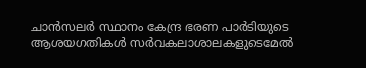ചാന്‍സലര്‍ സ്ഥാനം കേന്ദ്ര ഭരണ പാര്‍ടിയുടെ ആശയഗതികള്‍ സര്‍വകലാശാലകളുടെമേല്‍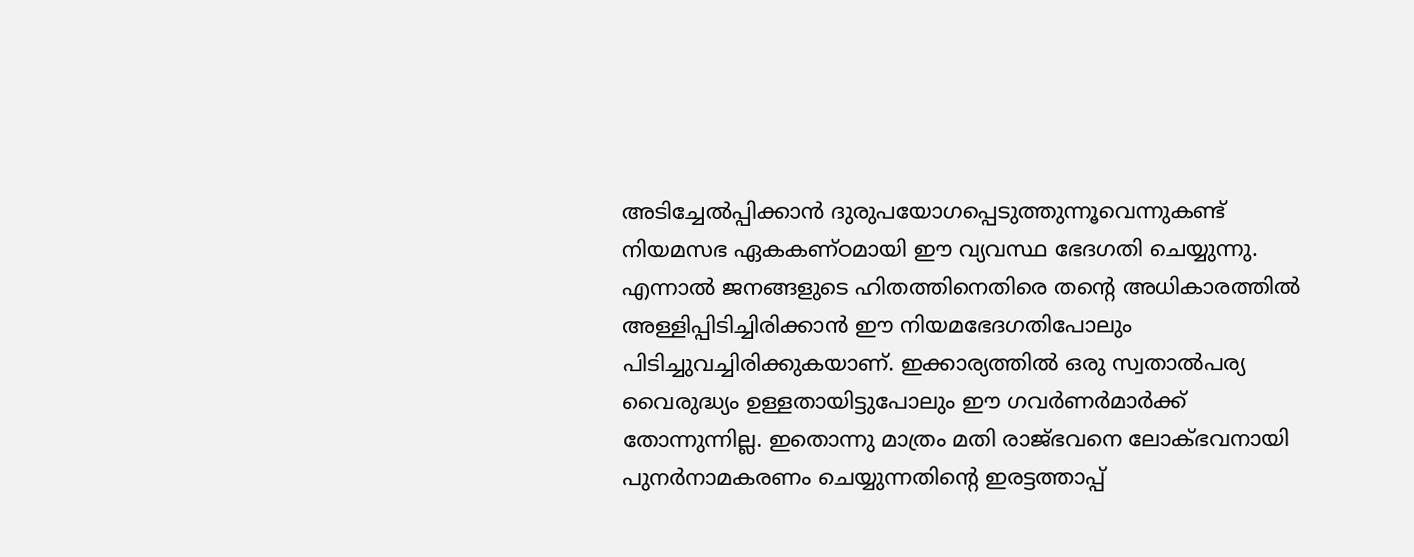അടിച്ചേല്‍പ്പിക്കാന്‍ ദുരുപയോഗപ്പെടുത്തുന്നൂവെന്നുകണ്ട് നിയമസഭ ഏകകണ്ഠമായി ഈ വ്യവസ്ഥ ഭേദഗതി ചെയ്യുന്നു. എന്നാല്‍ ജനങ്ങളുടെ ഹിതത്തിനെതിരെ തന്റെ അധികാരത്തില്‍ അള്ളിപ്പിടിച്ചിരിക്കാന്‍ ഈ നിയമഭേദഗതിപോലും പിടിച്ചുവച്ചിരിക്കുകയാണ്. ഇക്കാര്യത്തില്‍ ഒരു സ്വതാല്‍പര്യ വൈരുദ്ധ്യം ഉള്ളതായിട്ടുപോലും ഈ ഗവര്‍ണര്‍മാര്‍ക്ക് തോന്നുന്നില്ല. ഇതൊന്നു മാത്രം മതി രാജ്ഭവനെ ലോക്ഭവനായി പുനര്‍നാമകരണം ചെയ്യുന്നതിന്റെ ഇരട്ടത്താപ്പ്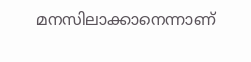മനസിലാക്കാനെന്നാണ്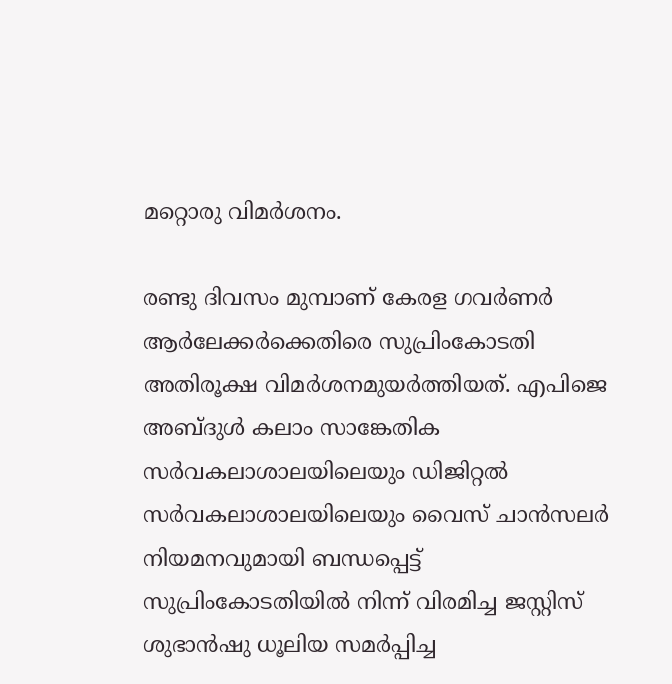മറ്റൊരു വിമര്‍ശനം.

രണ്ടു ദിവസം മുമ്പാണ് കേരള ഗവര്‍ണര്‍ ആര്‍ലേക്കര്‍ക്കെതിരെ സുപ്രിംകോടതി അതിരൂക്ഷ വിമര്‍ശനമുയര്‍ത്തിയത്. എപിജെ അബ്ദുള്‍ കലാം സാങ്കേതിക സര്‍വകലാശാലയിലെയും ഡിജിറ്റല്‍ സര്‍വകലാശാലയിലെയും വൈസ് ചാന്‍സലര്‍ നിയമനവുമായി ബന്ധപ്പെട്ട് സുപ്രിംകോടതിയില്‍ നിന്ന് വിരമിച്ച ജസ്റ്റിസ് ശുഭാന്‍ഷു ധൂലിയ സമര്‍പ്പിച്ച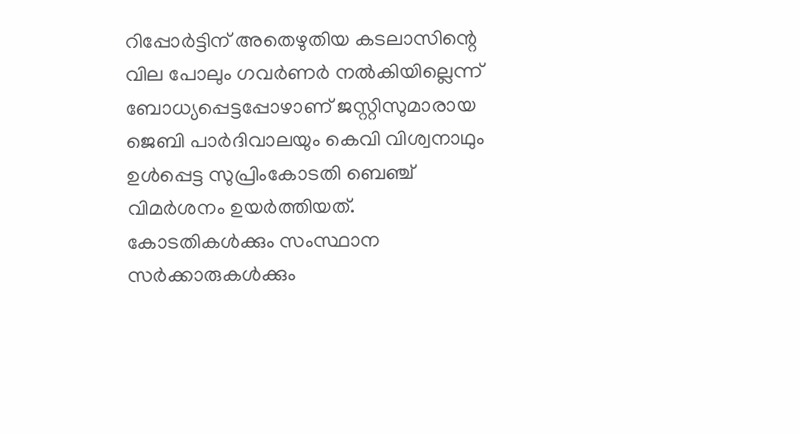റിപ്പോര്‍ട്ടിന് അതെഴുതിയ കടലാസിന്റെ വില പോലും ഗവര്‍ണര്‍ നല്‍കിയില്ലെന്ന് ബോധ്യപ്പെട്ടപ്പോഴാണ് ജസ്റ്റിസുമാരായ ജെബി പാര്‍ദിവാലയും കെവി വിശ്വനാഥും ഉള്‍പ്പെട്ട സുപ്രിംകോടതി ബെഞ്ച് വിമര്‍ശനം ഉയര്‍ത്തിയത്. കോടതികള്‍ക്കും സംസ്ഥാന സര്‍ക്കാരുകള്‍ക്കും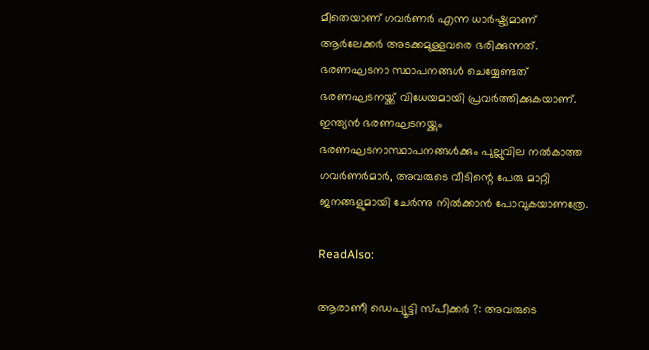മീതെയാണ് ഗവര്‍ണര്‍ എന്ന ധാര്‍ഷ്ട്യമാണ് ആര്‍ലേക്കര്‍ അടക്കമുള്ളവരെ ഭരിക്കുന്നത്. ഭരണഘടനാ സ്ഥാപനങ്ങള്‍ ചെയ്യേണ്ടത് ഭരണഘടനയ്ക്ക് വിധേയമായി പ്രവര്‍ത്തിക്കുകയാണ്. ഇന്ത്യന്‍ ഭരണഘടനയ്ക്കും ഭരണഘടനാസ്ഥാപനങ്ങള്‍ക്കും പുല്ലുവില നല്‍കാത്ത ഗവര്‍ണര്‍മാര്‍, അവരുടെ വീടിന്റെ പേരു മാറ്റി ജനങ്ങളുമായി ചേര്‍ന്നു നില്‍ക്കാന്‍ പോവുകയാണത്രേ.

ReadAlso:

ആരാണീ ഡെപ്യൂട്ടി സ്പീക്കര്‍ ?: അവരുടെ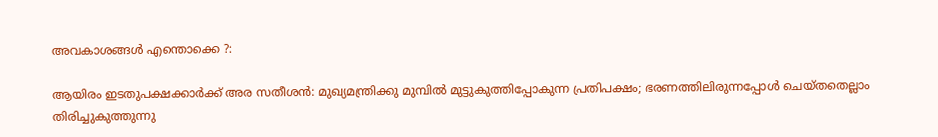അവകാശങ്ങള്‍ എന്തൊക്കെ ?:

ആയിരം ഇടതുപക്ഷക്കാര്‍ക്ക് അര സതീശന്‍: മുഖ്യമന്ത്രിക്കു മുമ്പില്‍ മുട്ടുകുത്തിപ്പോകുന്ന പ്രതിപക്ഷം; ഭരണത്തിലിരുന്നപ്പോള്‍ ചെയ്തതെല്ലാം തിരിച്ചുകുത്തുന്നു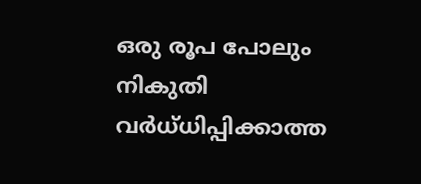ഒരു രൂപ പോലും നികുതി വര്‍ധ്ധിപ്പിക്കാത്ത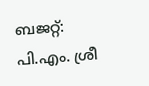ബജറ്റ്: പി.എം. ശ്രീ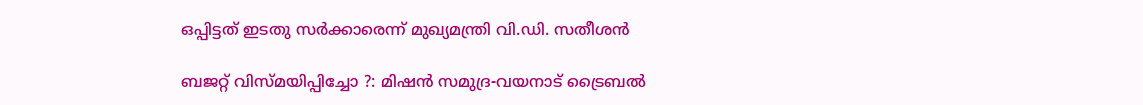ഒപ്പിട്ടത് ഇടതു സര്‍ക്കാരെന്ന് മുഖ്യമന്ത്രി വി.ഡി. സതീശന്‍

ബജറ്റ് വിസ്മയിപ്പിച്ചോ ?: മിഷന്‍ സമുദ്ര-വയനാട് ട്രൈബല്‍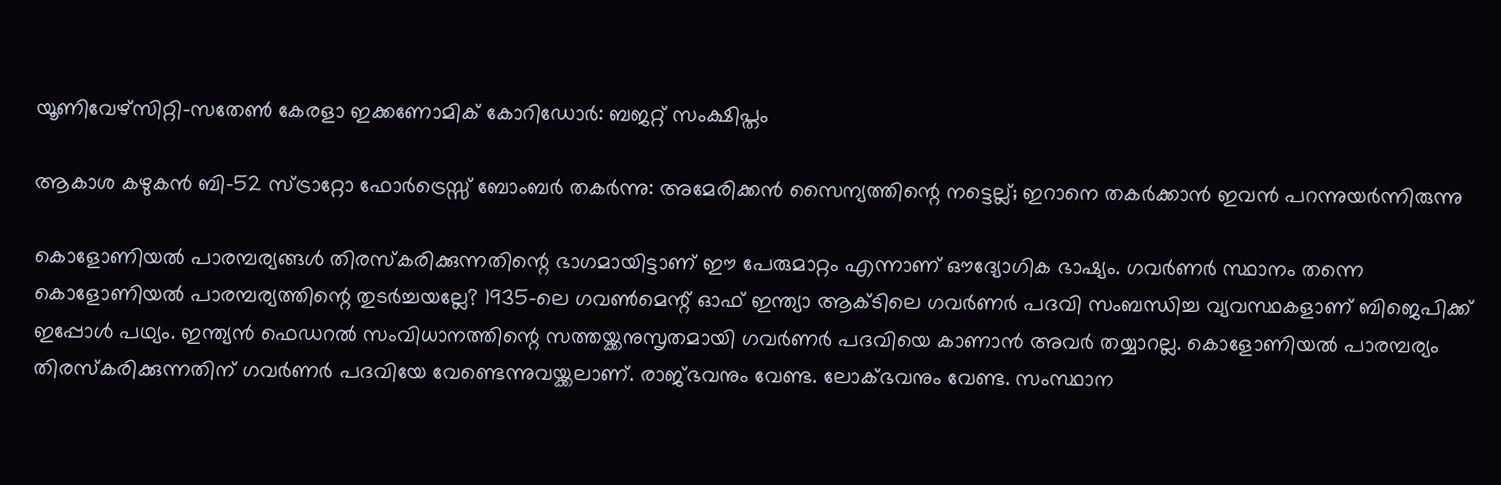യൂണിവേഴ്‌സിറ്റി-സതേണ്‍ കേരളാ ഇക്കണോമിക് കോറിഡോര്‍: ബജറ്റ് സംക്ഷിപ്തം

ആകാശ കഴുകന്‍ ബി-52 സ്ട്രാറ്റോ ഫോര്‍ട്രെസ്സ് ബോംബര്‍ തകര്‍ന്നു: അമേരിക്കന്‍ സൈന്യത്തിന്റെ നട്ടെല്ല്; ഇറാനെ തകര്‍ക്കാന്‍ ഇവന്‍ പറന്നുയര്‍ന്നിരുന്നു

കൊളോണിയല്‍ പാരമ്പര്യങ്ങള്‍ തിരസ്‌കരിക്കുന്നതിന്റെ ഭാഗമായിട്ടാണ് ഈ പേരുമാറ്റം എന്നാണ് ഔദ്യോഗിക ഭാഷ്യം. ഗവര്‍ണര്‍ സ്ഥാനം തന്നെ കൊളോണിയല്‍ പാരമ്പര്യത്തിന്റെ തുടര്‍ച്ചയല്ലേ? 1935-ലെ ഗവണ്‍മെന്റ് ഓഫ് ഇന്ത്യാ ആക്ടിലെ ഗവര്‍ണര്‍ പദവി സംബന്ധിച്ച വ്യവസ്ഥകളാണ് ബിജെപിക്ക് ഇപ്പോള്‍ പഥ്യം. ഇന്ത്യന്‍ ഫെഡറല്‍ സംവിധാനത്തിന്റെ സത്തയ്ക്കനുസൃതമായി ഗവര്‍ണര്‍ പദവിയെ കാണാന്‍ അവര്‍ തയ്യാറല്ല. കൊളോണിയല്‍ പാരമ്പര്യം തിരസ്‌കരിക്കുന്നതിന് ഗവര്‍ണര്‍ പദവിയേ വേണ്ടെന്നുവയ്ക്കലാണ്. രാജ്ഭവനും വേണ്ട. ലോക്ഭവനും വേണ്ട. സംസ്ഥാന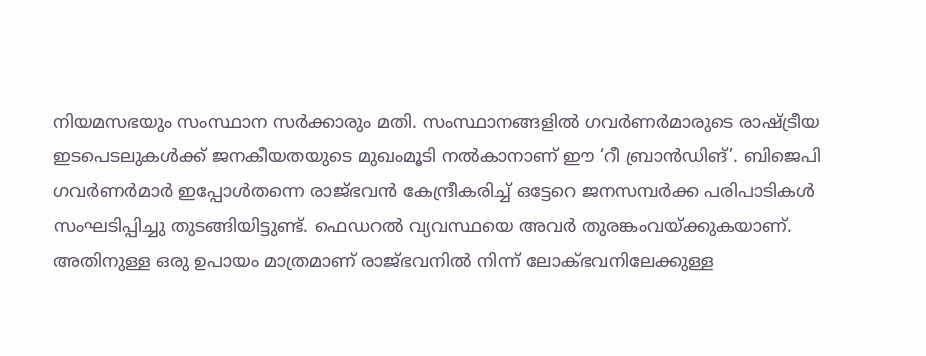നിയമസഭയും സംസ്ഥാന സര്‍ക്കാരും മതി. സംസ്ഥാനങ്ങളില്‍ ഗവര്‍ണര്‍മാരുടെ രാഷ്ട്രീയ ഇടപെടലുകള്‍ക്ക് ജനകീയതയുടെ മുഖംമൂടി നല്‍കാനാണ് ഈ ‘റീ ബ്രാന്‍ഡിങ്’. ബിജെപി ഗവര്‍ണര്‍മാര്‍ ഇപ്പോള്‍തന്നെ രാജ്ഭവന്‍ കേന്ദ്രീകരിച്ച് ഒട്ടേറെ ജനസമ്പര്‍ക്ക പരിപാടികള്‍ സംഘടിപ്പിച്ചു തുടങ്ങിയിട്ടുണ്ട്. ഫെഡറല്‍ വ്യവസ്ഥയെ അവര്‍ തുരങ്കംവയ്ക്കുകയാണ്. അതിനുള്ള ഒരു ഉപായം മാത്രമാണ് രാജ്ഭവനില്‍ നിന്ന് ലോക്ഭവനിലേക്കുള്ള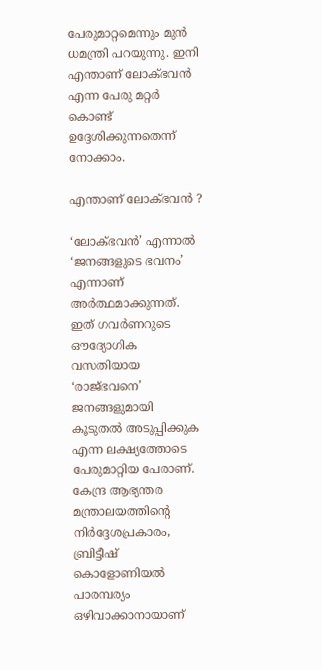പേരുമാറ്റമെന്നും മുന്‍ ധമന്ത്രി പറയുന്നു. ഇനി എന്താണ് ലോക്ഭവന്‍ എന്ന പേരു മറ്റര്‍ കൊണ്ട് ഉദ്ദേശിക്കുന്നതെന്ന് നോക്കാം.

എന്താണ് ലോക്ഭവന്‍ ?

‘ലോക്ഭവന്‍’ എന്നാല്‍ ‘ജനങ്ങളുടെ ഭവനം’ എന്നാണ് അര്‍ത്ഥമാക്കുന്നത്. ഇത് ഗവര്‍ണറുടെ ഔദ്യോഗിക വസതിയായ ‘രാജ്ഭവനെ’ ജനങ്ങളുമായി കൂടുതല്‍ അടുപ്പിക്കുക എന്ന ലക്ഷ്യത്തോടെ പേരുമാറ്റിയ പേരാണ്. കേന്ദ്ര ആഭ്യന്തര മന്ത്രാലയത്തിന്റെ നിര്‍ദ്ദേശപ്രകാരം, ബ്രിട്ടീഷ് കൊളോണിയല്‍ പാരമ്പര്യം ഒഴിവാക്കാനായാണ്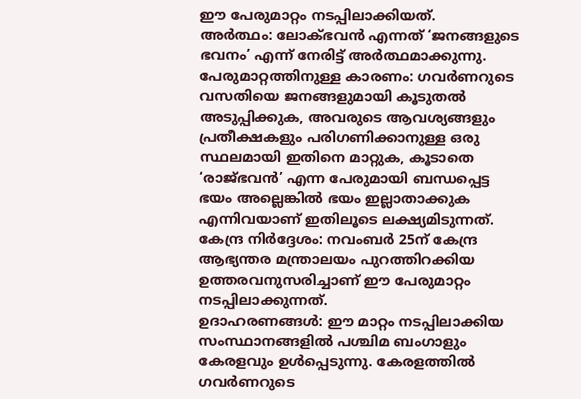ഈ പേരുമാറ്റം നടപ്പിലാക്കിയത്.
അര്‍ത്ഥം: ലോക്ഭവന്‍ എന്നത് ‘ജനങ്ങളുടെ ഭവനം’ എന്ന് നേരിട്ട് അര്‍ത്ഥമാക്കുന്നു. പേരുമാറ്റത്തിനുള്ള കാരണം: ഗവര്‍ണറുടെ വസതിയെ ജനങ്ങളുമായി കൂടുതല്‍ അടുപ്പിക്കുക, അവരുടെ ആവശ്യങ്ങളും പ്രതീക്ഷകളും പരിഗണിക്കാനുള്ള ഒരു സ്ഥലമായി ഇതിനെ മാറ്റുക, കൂടാതെ ‘രാജ്ഭവന്‍’ എന്ന പേരുമായി ബന്ധപ്പെട്ട ഭയം അല്ലെങ്കില്‍ ഭയം ഇല്ലാതാക്കുക എന്നിവയാണ് ഇതിലൂടെ ലക്ഷ്യമിടുന്നത്.
കേന്ദ്ര നിര്‍ദ്ദേശം: നവംബര്‍ 25ന് കേന്ദ്ര ആഭ്യന്തര മന്ത്രാലയം പുറത്തിറക്കിയ ഉത്തരവനുസരിച്ചാണ് ഈ പേരുമാറ്റം നടപ്പിലാക്കുന്നത്.
ഉദാഹരണങ്ങള്‍: ഈ മാറ്റം നടപ്പിലാക്കിയ സംസ്ഥാനങ്ങളില്‍ പശ്ചിമ ബംഗാളും കേരളവും ഉള്‍പ്പെടുന്നു. കേരളത്തില്‍ ഗവര്‍ണറുടെ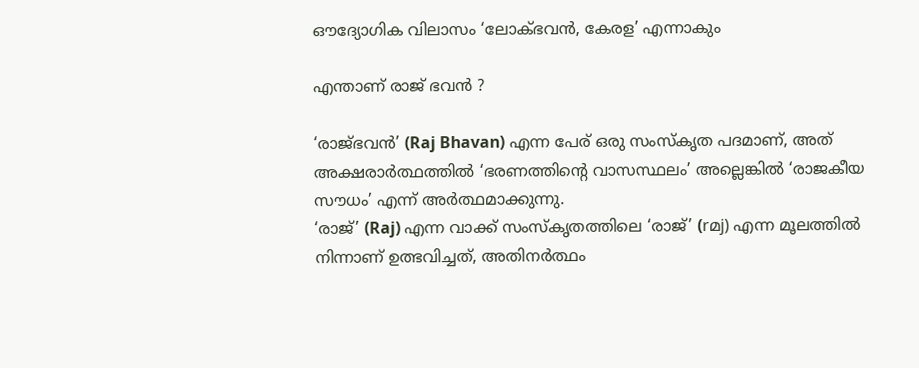ഔദ്യോഗിക വിലാസം ‘ലോക്ഭവന്‍, കേരള’ എന്നാകും

എന്താണ് രാജ് ഭവന്‍ ?

‘രാജ്ഭവന്‍’ (Raj Bhavan) എന്ന പേര് ഒരു സംസ്‌കൃത പദമാണ്, അത് അക്ഷരാര്‍ത്ഥത്തില്‍ ‘ഭരണത്തിന്റെ വാസസ്ഥലം’ അല്ലെങ്കില്‍ ‘രാജകീയ സൗധം’ എന്ന് അര്‍ത്ഥമാക്കുന്നു.
‘രാജ്’ (Raj) എന്ന വാക്ക് സംസ്‌കൃതത്തിലെ ‘രാജ്’ (rമj) എന്ന മൂലത്തില്‍ നിന്നാണ് ഉത്ഭവിച്ചത്, അതിനര്‍ത്ഥം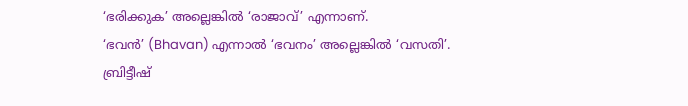‘ഭരിക്കുക’ അല്ലെങ്കില്‍ ‘രാജാവ്’ എന്നാണ്.
‘ഭവന്‍’ (Bhavan) എന്നാല്‍ ‘ഭവനം’ അല്ലെങ്കില്‍ ‘വസതി’.
ബ്രിട്ടീഷ്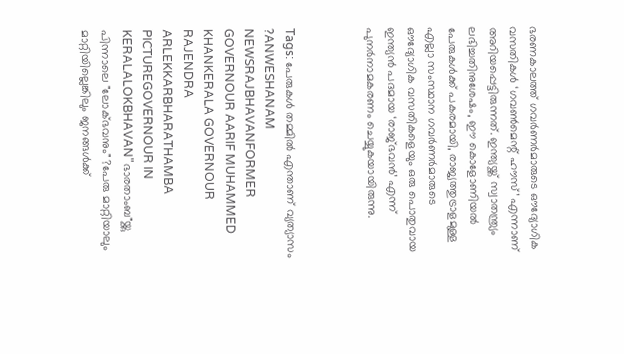ഭരണകാലത്ത് ഗവര്‍ണര്‍മാരുടെ ഔദ്യോഗിക വസതികള്‍ ‘ഗവണ്‍മെന്റ് ഹൗസ്’ എന്നാണ് അറിയപ്പെട്ടിരുന്നത്. ഇന്ത്യയ്ക്ക് സ്വാതന്ത്ര്യം ലഭിച്ചതിനുശേഷം, ഈ കൊളോണിയല്‍ പേരുകള്‍ക്ക് പകരമായി, രാജ്യത്തുട്രാളമുള്ള എല്ലാ സംസ്ഥാന ഗവര്‍ണര്‍മാരുടെ ഔദ്യോഗിക വസതികളെയും ഒരു പൊതുവായ ഇന്ത്യന്‍ പദമായ ‘രാജ്ഭവന്‍’ എന്ന് പുനര്‍നാമകരണം ചെയ്യുകയായിരുന്നു.



Tags: പേരുകള്‍ തമ്മില്‍ എന്താണ് വ്യത്യാസം ?ANWESHANAM NEWSRAJBHAVANFORMER GOVERNOUR AARIF MUHAMMED KHANKERALA GOVERNOUR RAJENDRA ARLEKKARBHARATHAMBA PICTUREGOVERNOUR IN KERALALOKBHAVAN"ഭാരതാംബ"യ്ക്കു പിന്നാലെ "ലോക്ഭവനും" ?പേരു മാറ്റിയാലും മാറ്റിയില്ലെങ്കിലും ജനങ്ങള്‍ക്ക്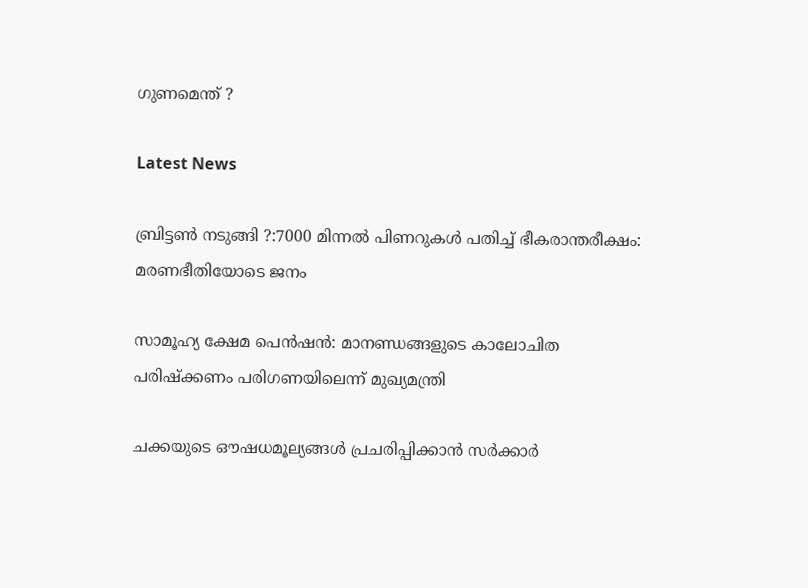ഗുണമെന്ത് ?

Latest News

ബ്രിട്ടണ്‍ നടുങ്ങി ?:7000 മിന്നല്‍ പിണറുകള്‍ പതിച്ച് ഭീകരാന്തരീക്ഷം: മരണഭീതിയോടെ ജനം

സാമൂഹ്യ ക്ഷേമ പെന്‍ഷന്‍: മാനണ്ഡങ്ങളുടെ കാലോചിത പരിഷ്‌ക്കണം പരിഗണയിലെന്ന് മുഖ്യമന്ത്രി

ചക്കയുടെ ഔഷധമൂല്യങ്ങള്‍ പ്രചരിപ്പിക്കാന്‍ സർക്കാർ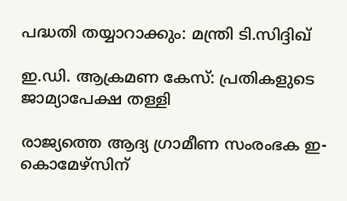പദ്ധതി തയ്യാറാക്കും: മന്ത്രി ടി.സിദ്ദിഖ്

ഇ.ഡി. ആക്രമണ കേസ്: പ്രതികളുടെ ജാമ്യാപേക്ഷ തള്ളി

രാജ്യത്തെ ആദ്യ ഗ്രാമീണ സംരംഭക ഇ-കൊമേഴ്‌സിന്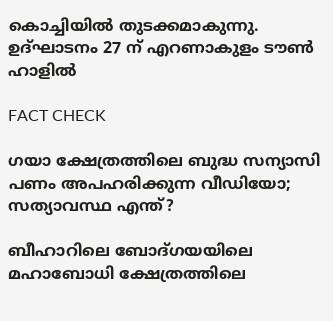കൊച്ചിയില്‍ തുടക്കമാകുന്നു. ഉദ്ഘാടനം 27 ന് എറണാകുളം ടൗണ്‍ ഹാളില്‍

FACT CHECK

ഗയാ ക്ഷേത്രത്തിലെ ബുദ്ധ സന്യാസി പണം അപഹരിക്കുന്ന വീഡിയോ; സത്യാവസ്ഥ എന്ത്?

ബീഹാറിലെ ബോദ്ഗയയിലെ മഹാബോധി ക്ഷേത്രത്തിലെ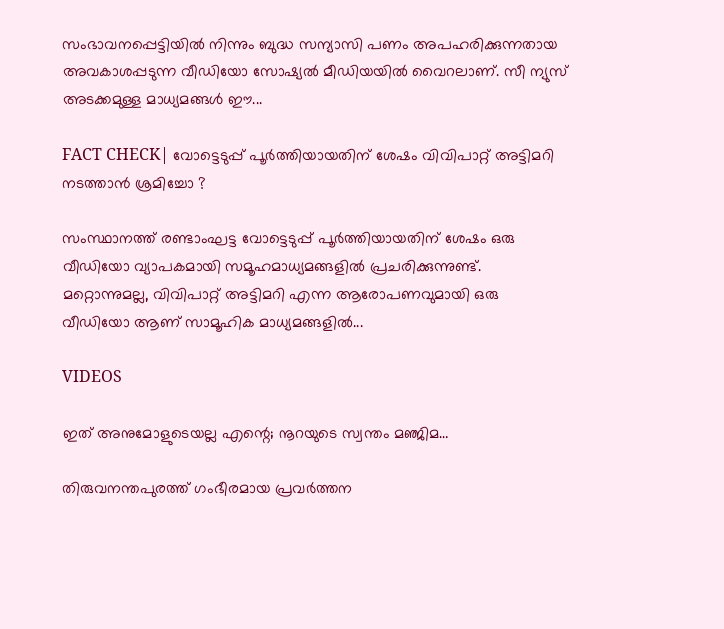സംഭാവനപ്പെട്ടിയില്‍ നിന്നും ബുദ്ധ സന്യാസി പണം അപഹരിക്കുന്നതായ അവകാശപ്പടുന്ന വീഡിയോ സോഷ്യല്‍ മീഡിയയില്‍ വൈറലാണ്. സീ ന്യുസ് അടക്കമുള്ള മാധ്യമങ്ങള്‍ ഈ...

FACT CHECK| വോട്ടെടുപ്പ് പൂർത്തിയായതിന് ശേഷം വിവിപാറ്റ് അട്ടിമറി നടത്താൻ ശ്രമിച്ചോ ?

സംസ്ഥാനത്ത് രണ്ടാംഘട്ട വോട്ടെടുപ്പ് പൂർത്തിയായതിന് ശേഷം ഒരു വീഡിയോ വ്യാപകമായി സമൂഹമാധ്യമങ്ങളിൽ പ്രചരിക്കുന്നുണ്ട്. മറ്റൊന്നുമല്ല, വിവിപാറ്റ് അട്ടിമറി എന്ന ആരോപണവുമായി ഒരു വീഡിയോ ആണ് സാമൂഹിക മാധ്യമങ്ങളിൽ...

VIDEOS

ഇത് അനുമോളുടെയല്ല എന്റെ; നൂറയുടെ സ്വന്തം മഞ്ജിമ…

തിരുവനന്തപുരത്ത് ഗംഭീരമായ പ്രവർത്തന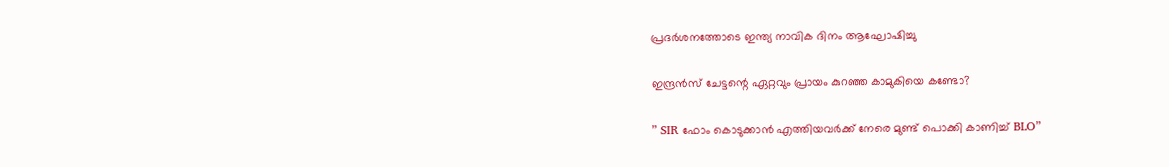പ്രദർശനത്തോടെ ഇന്ത്യ നാവിക ദിനം ആഘോഷിച്ചു

ഇന്ദ്രൻസ് ചേട്ടന്റെ ഏറ്റവും പ്രായം കുറഞ്ഞ കാമുകിയെ കണ്ടോ?

” SIR ഫോം കൊടുക്കാൻ എത്തിയവർക്ക് നേരെ മുണ്ട് പൊക്കി കാണിച്ച് BLO”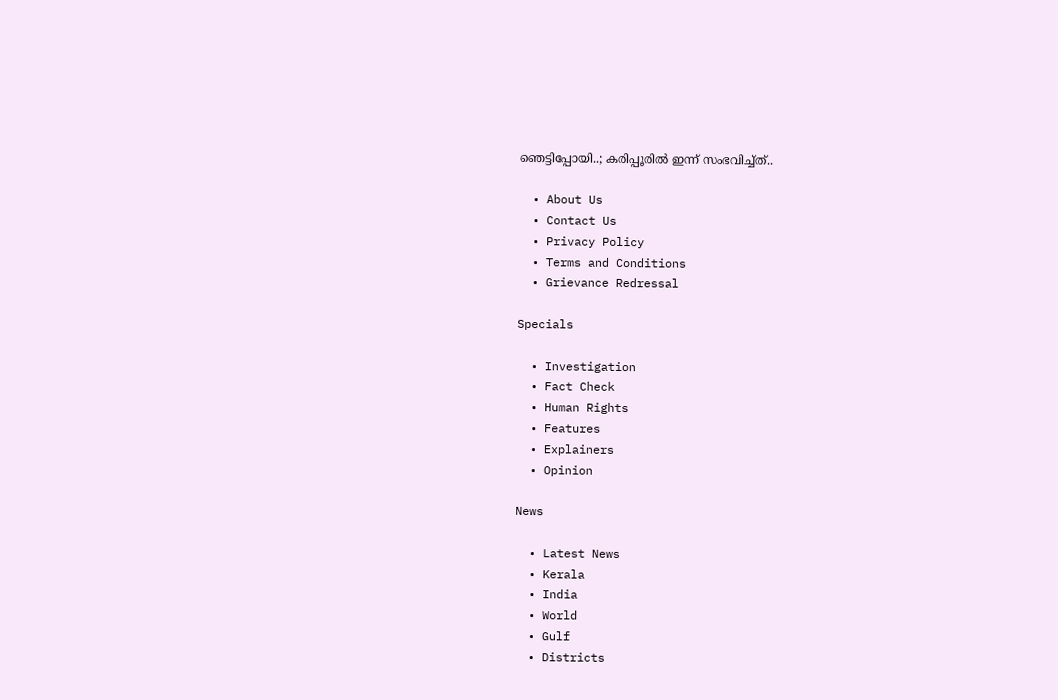ഞെട്ടിപ്പോയി..; കരിപ്പൂരിൽ ഇന്ന് സംഭവിച്ച്ത്..

  • About Us
  • Contact Us
  • Privacy Policy
  • Terms and Conditions
  • Grievance Redressal

Specials

  • Investigation
  • Fact Check
  • Human Rights
  • Features
  • Explainers
  • Opinion

News

  • Latest News
  • Kerala
  • India
  • World
  • Gulf
  • Districts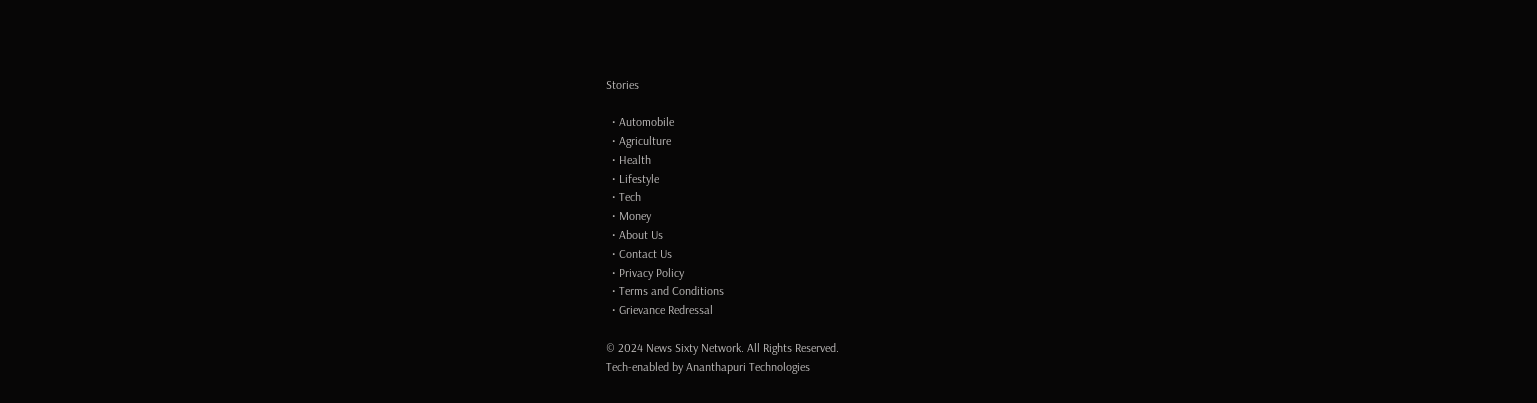Stories

  • Automobile
  • Agriculture
  • Health
  • Lifestyle
  • Tech
  • Money
  • About Us
  • Contact Us
  • Privacy Policy
  • Terms and Conditions
  • Grievance Redressal

© 2024 News Sixty Network. All Rights Reserved.
Tech-enabled by Ananthapuri Technologies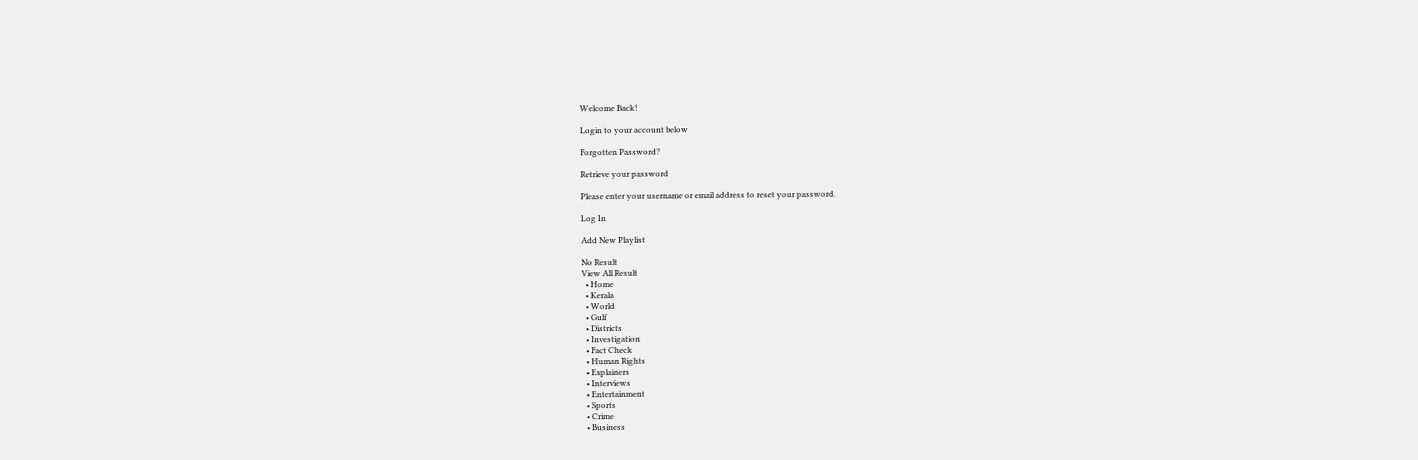Welcome Back!

Login to your account below

Forgotten Password?

Retrieve your password

Please enter your username or email address to reset your password.

Log In

Add New Playlist

No Result
View All Result
  • Home
  • Kerala
  • World
  • Gulf
  • Districts
  • Investigation
  • Fact Check
  • Human Rights
  • Explainers
  • Interviews
  • Entertainment
  • Sports
  • Crime
  • Business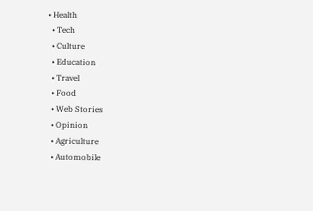• Health
  • Tech
  • Culture
  • Education
  • Travel
  • Food
  • Web Stories
  • Opinion
  • Agriculture
  • Automobile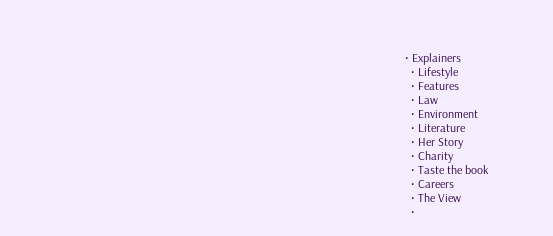• Explainers
  • Lifestyle
  • Features
  • Law
  • Environment
  • Literature
  • Her Story
  • Charity
  • Taste the book
  • Careers
  • The View
  •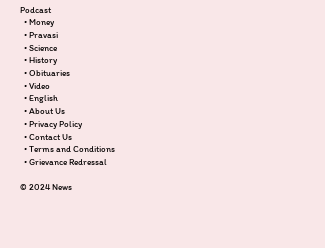Podcast
  • Money
  • Pravasi
  • Science
  • History
  • Obituaries
  • Video
  • English
  • About Us
  • Privacy Policy
  • Contact Us
  • Terms and Conditions
  • Grievance Redressal

© 2024 News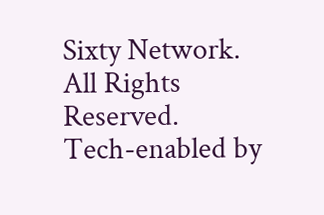Sixty Network. All Rights Reserved.
Tech-enabled by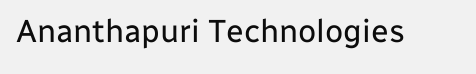Ananthapuri Technologies